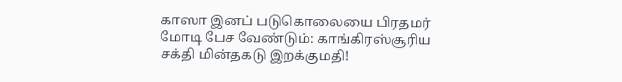காஸா இனப் படுகொலையை பிரதமர் மோடி பேச வேண்டும்: காங்கிரஸ்சூரிய சக்தி மின்தகடு இறக்குமதி!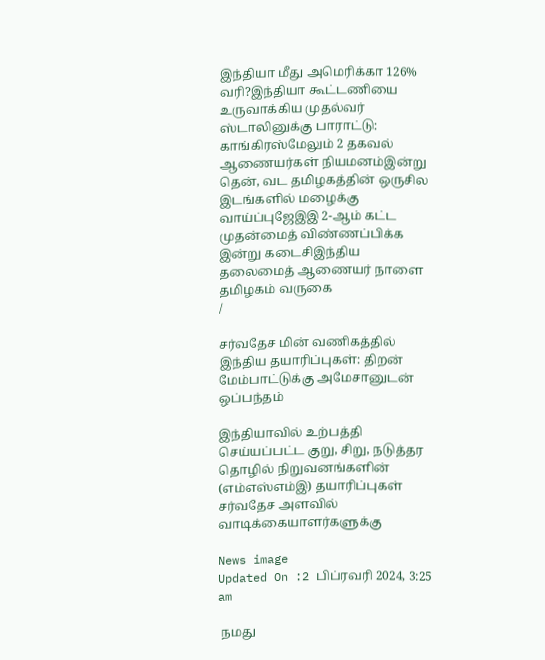இந்தியா மீது அமெரிக்கா 126% வரி?இந்தியா கூட்டணியை உருவாக்கிய முதல்வர் ஸ்டாலினுக்கு பாராட்டு: காங்கிரஸ்மேலும் 2 தகவல் ஆணையர்கள் நியமனம்இன்று தென், வட தமிழகத்தின் ஒருசில இடங்களில் மழைக்கு வாய்ப்புஜேஇஇ 2-ஆம் கட்ட முதன்மைத் விண்ணப்பிக்க இன்று கடைசிஇந்திய தலைமைத் ஆணையர் நாளை தமிழகம் வருகை
/

சர்வதேச மின் வணிகத்தில் இந்திய தயாரிப்புகள்: திறன் மேம்பாட்டுக்கு அமேசானுடன் ஒப்பந்தம்

இந்தியாவில் உற்பத்தி செய்யப்பட்ட குறு, சிறு, நடுத்தர தொழில் நிறுவனங்களின் (எம்எஸ்எம்இ) தயாரிப்புகள் சர்வதேச அளவில் வாடிக்கையாளர்களுக்கு

News image
Updated On :2 பிப்ரவரி 2024, 3:25 am

 நமது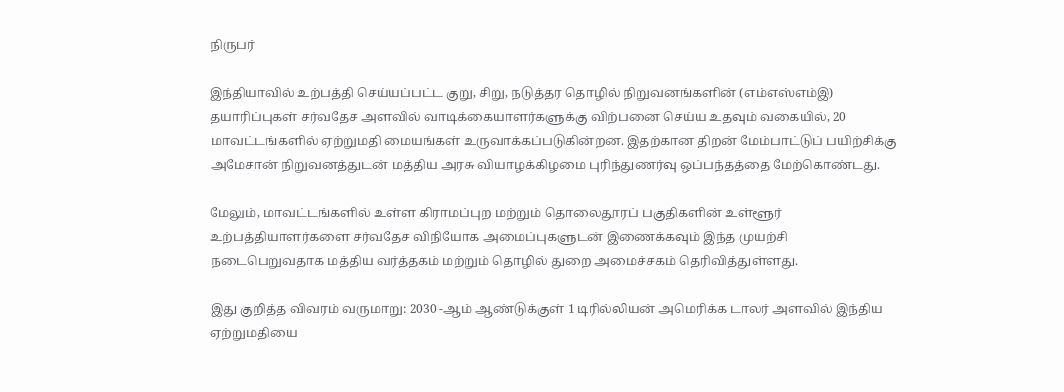நிருபர்

இந்தியாவில் உற்பத்தி செய்யப்பட்ட குறு, சிறு, நடுத்தர தொழில் நிறுவனங்களின் (எம்எஸ்எம்இ) தயாரிப்புகள் சர்வதேச அளவில் வாடிக்கையாளர்களுக்கு விற்பனை செய்ய உதவும் வகையில், 20 மாவட்டங்களில் ஏற்றுமதி மையங்கள் உருவாக்கப்படுகின்றன. இதற்கான திறன் மேம்பாட்டுப் பயிற்சிக்கு அமேசான் நிறுவனத்துடன் மத்திய அரசு வியாழக்கிழமை புரிந்துணர்வு ஒப்பந்தத்தை மேற்கொண்டது.

மேலும், மாவட்டங்களில் உள்ள கிராமப்புற மற்றும் தொலைதூரப் பகுதிகளின் உள்ளூர் உற்பத்தியாளர்களை சர்வதேச விநியோக அமைப்புகளுடன் இணைக்கவும் இந்த முயற்சி நடைபெறுவதாக மத்திய வர்த்தகம் மற்றும் தொழில் துறை அமைச்சகம் தெரிவித்துள்ளது.

இது குறித்த விவரம் வருமாறு: 2030 -ஆம் ஆண்டுக்குள் 1 டிரில்லியன் அமெரிக்க டாலர் அளவில் இந்திய ஏற்றுமதியை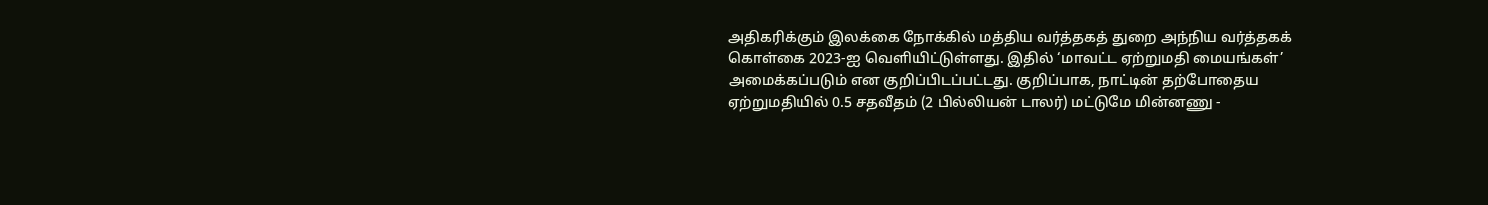அதிகரிக்கும் இலக்கை நோக்கில் மத்திய வர்த்தகத் துறை அந்நிய வர்த்தகக் கொள்கை 2023-ஐ வெளியிட்டுள்ளது. இதில் ‘மாவட்ட ஏற்றுமதி மையங்கள்’ அமைக்கப்படும் என குறிப்பிடப்பட்டது. குறிப்பாக, நாட்டின் தற்போதைய ஏற்றுமதியில் 0.5 சதவீதம் (2 பில்லியன் டாலர்) மட்டுமே மின்னணு -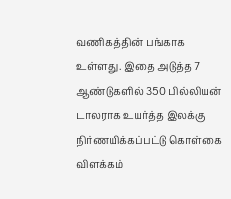வணிகத்தின் பங்காக உள்ளது. இதை அடுத்த 7 ஆண்டுகளில் 350 பில்லியன் டாலராக உயர்த்த இலக்கு நிர்ணயிக்கப்பட்டு கொள்கை விளக்கம்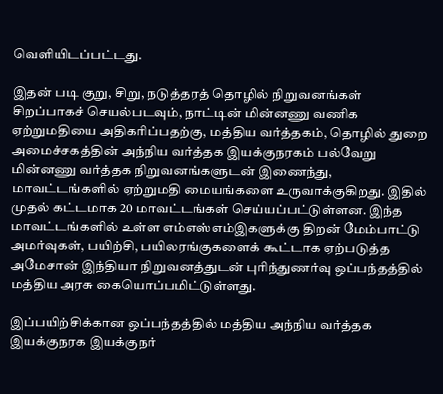வெளியிடப்பட்டது.

இதன் படி குறு, சிறு, நடுத்தரத் தொழில் நிறுவனங்கள் சிறப்பாகச் செயல்படவும், நாட்டின் மின்னணு வணிக ஏற்றுமதியை அதிகரிப்பதற்கு, மத்திய வர்த்தகம், தொழில் துறை அமைச்சகத்தின் அந்நிய வர்த்தக இயக்குநரகம் பல்வேறு மின்னணு வர்த்தக நிறுவனங்களுடன் இணைந்து, மாவட்டங்களில் ஏற்றுமதி மையங்களை உருவாக்குகிறது. இதில் முதல் கட்டமாக 20 மாவட்டங்கள் செய்யப்பட்டுள்ளன. இந்த மாவட்டங்களில் உள்ள எம்எஸ்எம்இகளுக்கு திறன் மேம்பாட்டு அமர்வுகள், பயிற்சி, பயிலரங்குகளைக் கூட்டாக ஏற்படுத்த அமேசான் இந்தியா நிறுவனத்துடன் புரிந்துணர்வு ஒப்பந்தத்தில் மத்திய அரசு கையொப்பமிட்டுள்ளது.

இப்பயிற்சிக்கான ஒப்பந்தத்தில் மத்திய அந்நிய வர்த்தக இயக்குநரக இயக்குநர்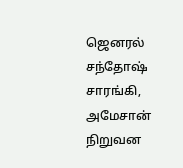ஜெனரல் சந்தோஷ் சாரங்கி, அமேசான் நிறுவன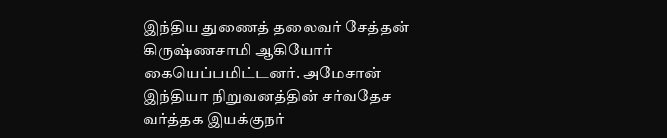இந்திய துணைத் தலைவர் சேத்தன் கிருஷ்ணசாமி ஆகியோர் கையெப்பமிட்டனர். அமேசான் இந்தியா நிறுவனத்தின் சர்வதேச வர்த்தக இயக்குநர்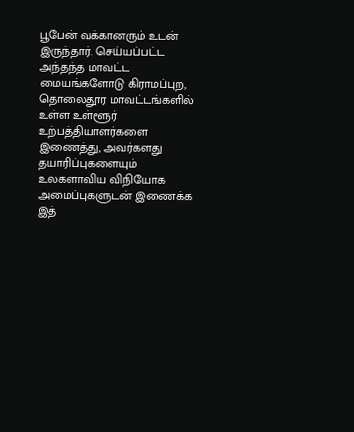பூபேன் வக்கானரும் உடன் இருந்தார். செய்யப்பட்ட அந்தந்த மாவட்ட மையங்களோடு கிராமப்புற, தொலைதூர மாவட்டங்களில் உள்ள உள்ளூர் உற்பத்தியாளர்களை இணைத்து, அவர்களது தயாரிப்புகளையும் உலகளாவிய விநியோக அமைப்புகளுடன் இணைக்க இத்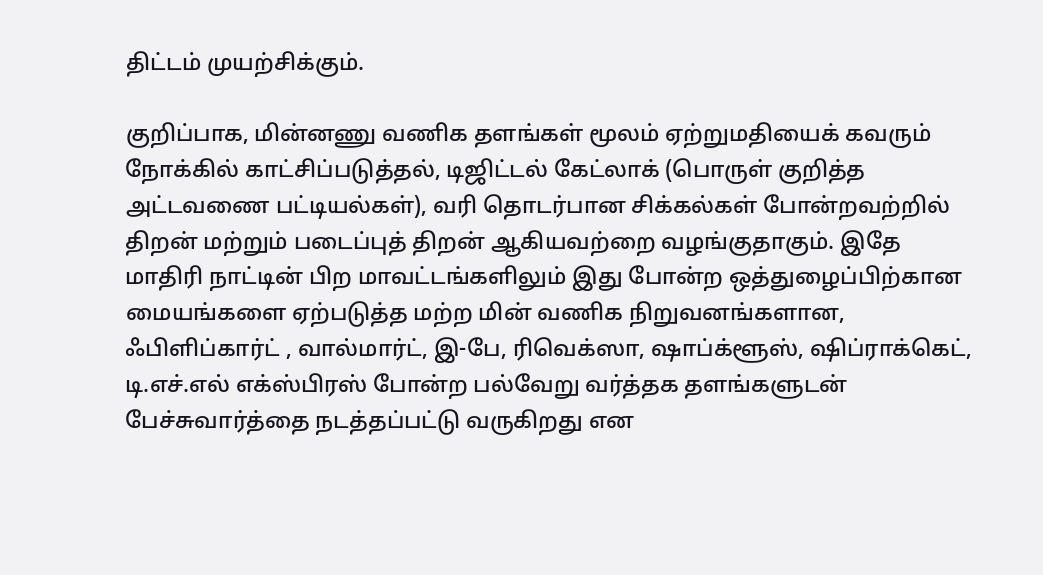திட்டம் முயற்சிக்கும்.

குறிப்பாக, மின்னணு வணிக தளங்கள் மூலம் ஏற்றுமதியைக் கவரும் நோக்கில் காட்சிப்படுத்தல், டிஜிட்டல் கேட்லாக் (பொருள் குறித்த அட்டவணை பட்டியல்கள்), வரி தொடர்பான சிக்கல்கள் போன்றவற்றில் திறன் மற்றும் படைப்புத் திறன் ஆகியவற்றை வழங்குதாகும். இதே மாதிரி நாட்டின் பிற மாவட்டங்களிலும் இது போன்ற ஒத்துழைப்பிற்கான மையங்களை ஏற்படுத்த மற்ற மின் வணிக நிறுவனங்களான, ஃபிளிப்கார்ட் , வால்மார்ட், இ-பே, ரிவெக்ஸா, ஷாப்க்ளூஸ், ஷிப்ராக்கெட், டி.எச்.எல் எக்ஸ்பிரஸ் போன்ற பல்வேறு வர்த்தக தளங்களுடன் பேச்சுவார்த்தை நடத்தப்பட்டு வருகிறது என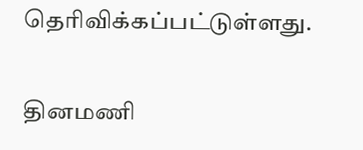தெரிவிக்கப்பட்டுள்ளது.

தினமணி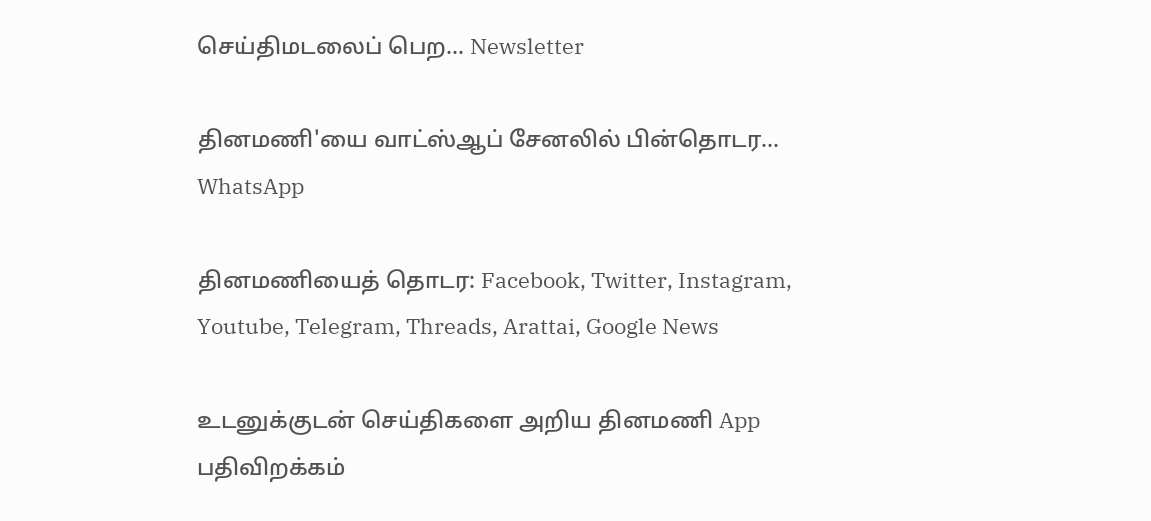செய்திமடலைப் பெற... Newsletter

தினமணி'யை வாட்ஸ்ஆப் சேனலில் பின்தொடர... WhatsApp

தினமணியைத் தொடர: Facebook, Twitter, Instagram, Youtube, Telegram, Threads, Arattai, Google News

உடனுக்குடன் செய்திகளை அறிய தினமணி App பதிவிறக்கம்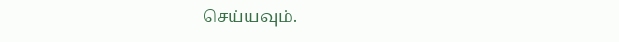செய்யவும்.